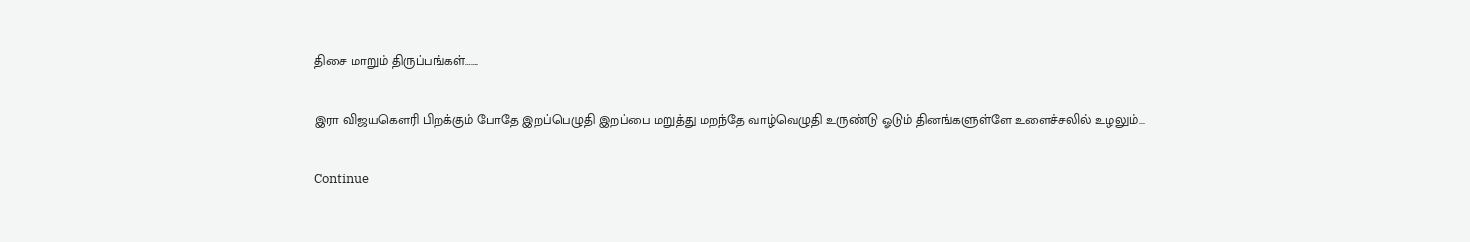திசை மாறும் திருப்பங்கள்…….

இரா விஜயகௌரி பிறக்கும் போதே இறப்பெழுதி இறப்பை மறுத்து மறந்தே வாழ்வெழுதி உருண்டு ஓடும் தினங்களுள்ளே உளைச்சலில் உழலும்...

Continue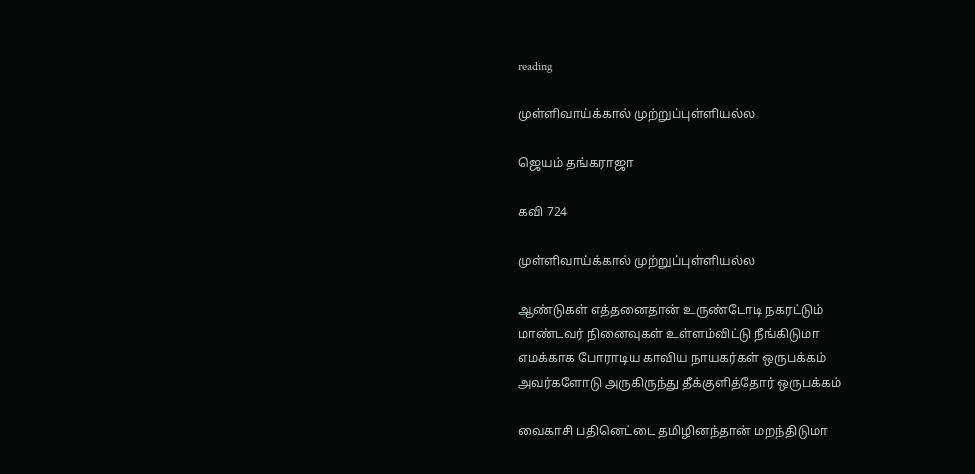reading

முள்ளிவாய்க்கால் முற்றுப்புள்ளியல்ல

ஜெயம் தங்கராஜா

கவி 724

முள்ளிவாய்க்கால் முற்றுப்புள்ளியல்ல

ஆண்டுகள் எத்தனைதான் உருண்டோடி நகரட்டும்
மாண்டவர் நினைவுகள் உள்ளம்விட்டு நீங்கிடுமா
எமக்காக போராடிய காவிய நாயகர்கள் ஒருபக்கம்
அவர்களோடு அருகிருந்து தீக்குளித்தோர் ஒருபக்கம்

வைகாசி பதினெட்டை தமிழினந்தான் மறந்திடுமா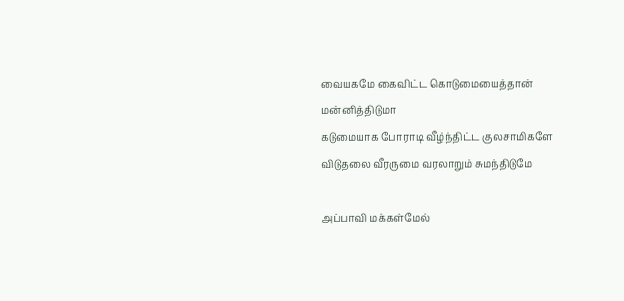வையகமே கைவிட்ட கொடுமையைத்தான் மன்னித்திடுமா
கடுமையாக போராடி வீழ்ந்திட்ட குலசாமிகளே
விடுதலை வீரருமை வரலாறும் சுமந்திடுமே

அப்பாவி மக்கள்மேல்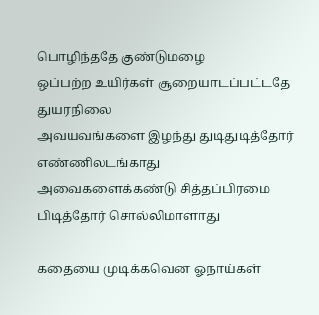பொழிந்ததே குண்டுமழை
ஒப்பற்ற உயிர்கள் சூறையாடப்பட்டதே துயரநிலை
அவயவங்களை இழந்து துடிதுடித்தோர் எண்ணிலடங்காது
அவைகளைக்கண்டு சித்தப்பிரமை பிடித்தோர் சொல்லிமாளாது

கதையை முடிக்கவென ஓநாய்கள்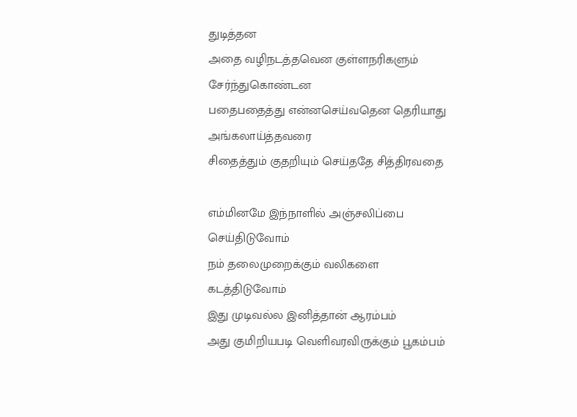துடித்தன
அதை வழிநடத்தவென குள்ளநரிகளும் சேர்ந்துகொண்டன
பதைபதைத்து என்னசெய்வதென தெரியாது அங்கலாய்த்தவரை
சிதைத்தும் குதறியும் செய்ததே சித்திரவதை

எம்மினமே இந்நாளில் அஞ்சலிப்பை செய்திடுவோம்
நம் தலைமுறைக்கும் வலிகளை கடத்திடுவோம்
இது முடிவல்ல இனித்தான் ஆரம்பம்
அது குமிறியபடி வெளிவரவிருக்கும் பூகம்பம்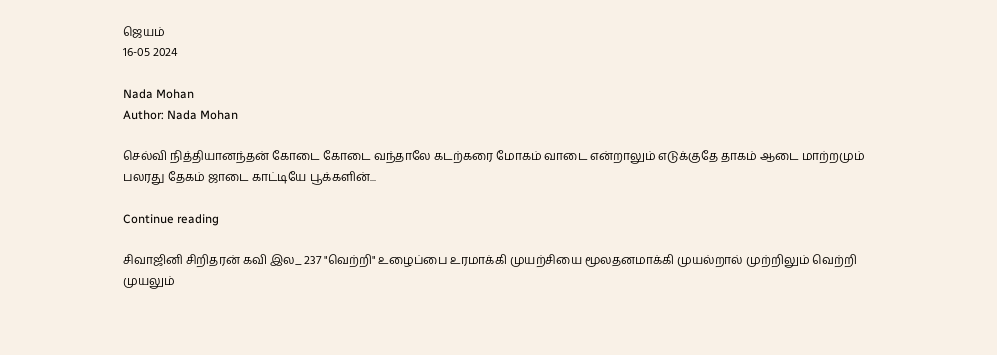ஜெயம்
16-05 2024

Nada Mohan
Author: Nada Mohan

செல்வி நித்தியானந்தன் கோடை கோடை வந்தாலே கடற்கரை மோகம் வாடை என்றாலும் எடுக்குதே தாகம் ஆடை மாற்றமும் பலரது தேகம் ஜாடை காட்டியே பூக்களின்...

Continue reading

சிவாஜினி சிறிதரன் கவி இல_ 237 "வெற்றி" உழைப்பை உரமாக்கி முயற்சியை மூலதனமாக்கி முயல்றால் முற்றிலும் வெற்றி முயலும்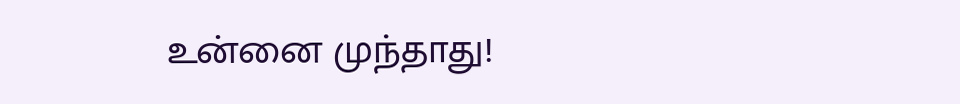உன்னை முந்தாது!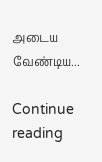அடைய வேண்டிய...

Continue reading